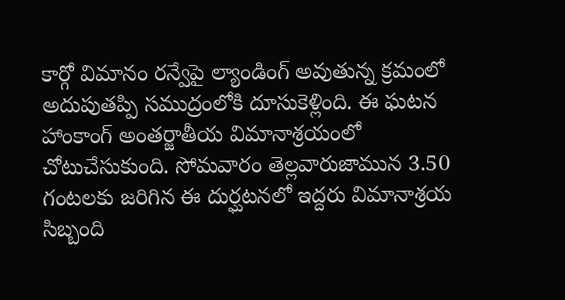కార్గో విమానం రన్వేపై ల్యాండింగ్ అవుతున్న క్రమంలో అదుపుతప్పి సముద్రంలోకి దూసుకెళ్లింది. ఈ ఘటన హాంకాంగ్ అంతర్జాతీయ విమానాశ్రయంలో చోటుచేసుకుంది. సోమవారం తెల్లవారుజామున 3.50 గంటలకు జరిగిన ఈ దుర్ఘటనలో ఇద్దరు విమానాశ్రయ సిబ్బంది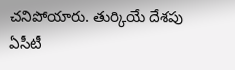చనిపోయారు. తుర్కియే దేశపు ఏసీటీ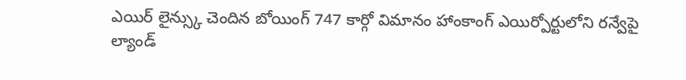ఎయిర్ లైన్స్కు చెందిన బోయింగ్ 747 కార్గో విమానం హాంకాంగ్ ఎయిర్పోర్టులోని రన్వేపై ల్యాండ్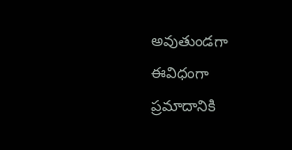అవుతుండగా ఈవిధంగా ప్రమాదానికి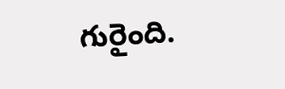గురైంది.